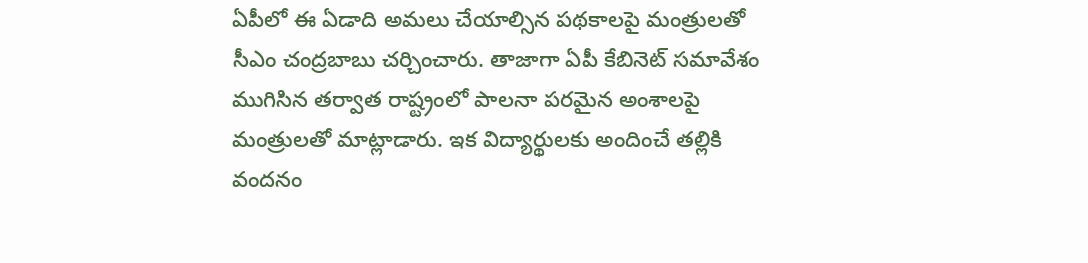ఏపీలో ఈ ఏడాది అమలు చేయాల్సిన పథకాలపై మంత్రులతో సీఎం చంద్రబాబు చర్చించారు. తాజాగా ఏపీ కేబినెట్ సమావేశం ముగిసిన తర్వాత రాష్ట్రంలో పాలనా పరమైన అంశాలపై మంత్రులతో మాట్లాడారు. ఇక విద్యార్థులకు అందించే తల్లికి వందనం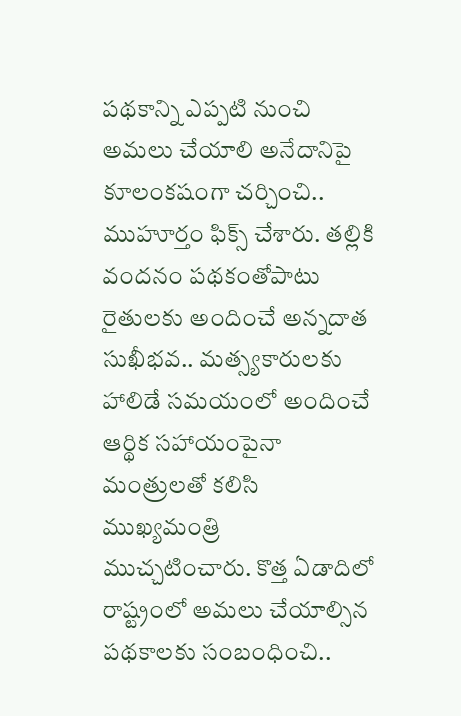పథకాన్ని ఎప్పటి నుంచి అమలు చేయాలి అనేదానిపై కూలంకషంగా చర్చించి.. ముహూర్తం ఫిక్స్ చేశారు. తల్లికి వందనం పథకంతోపాటు రైతులకు అందించే అన్నదాత సుఖీభవ.. మత్స్యకారులకు హాలిడే సమయంలో అందించే ఆర్థిక సహాయంపైనా మంత్రులతో కలిసి ముఖ్యమంత్రి ముచ్చటించారు. కొత్త ఏడాదిలో రాష్ట్రంలో అమలు చేయాల్సిన పథకాలకు సంబంధించి..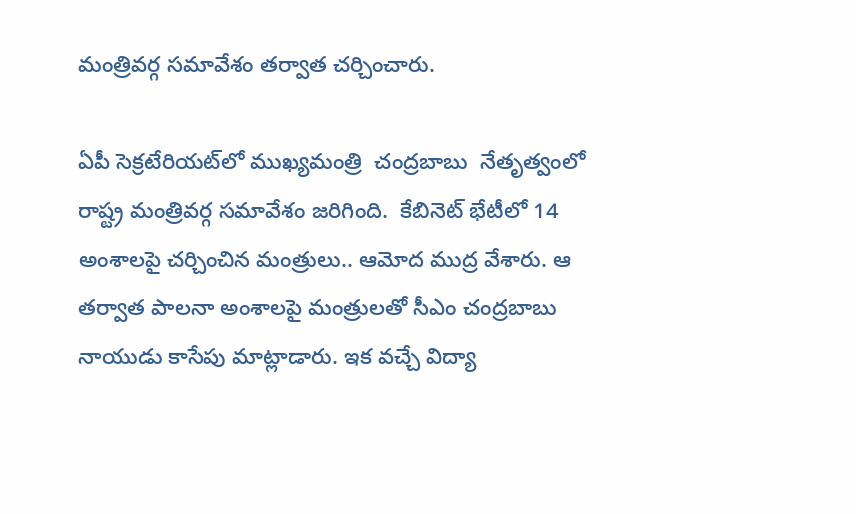మంత్రివర్గ సమావేశం తర్వాత చర్చించారు.

ఏపీ సెక్రటేరియట్‌లో ముఖ్యమంత్రి  చంద్రబాబు  నేతృత్వంలో రాష్ట్ర మంత్రివర్గ సమావేశం జరిగింది.  కేబినెట్ భేటీలో 14 అంశాలపై చర్చించిన మంత్రులు.. ఆమోద ముద్ర వేశారు. ఆ తర్వాత పాలనా అంశాలపై మంత్రులతో సీఎం చంద్రబాబు నాయుడు కాసేపు మాట్లాడారు. ఇక వచ్చే విద్యా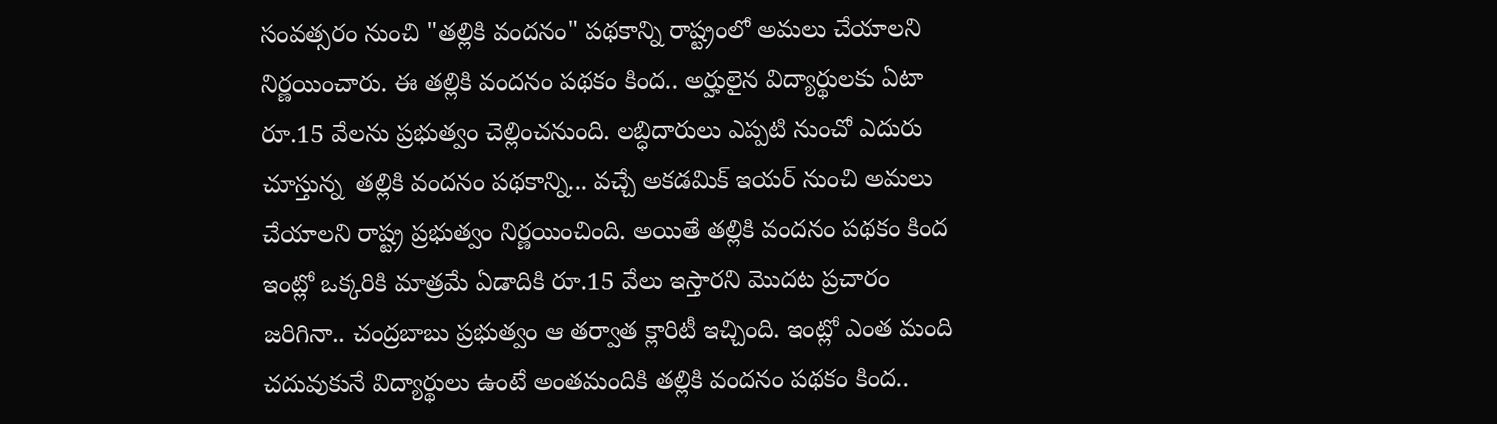సంవత్సరం నుంచి "తల్లికి వందనం" పథకాన్ని రాష్ట్రంలో అమలు చేయాలని నిర్ణయించారు. ఈ తల్లికి వందనం పథకం కింద.. అర్హులైన విద్యార్థులకు ఏటా రూ.15 వేలను ప్రభుత్వం చెల్లించనుంది. లబ్ధిదారులు ఎప్పటి నుంచో ఎదురు చూస్తున్న  తల్లికి వందనం పథకాన్ని... వచ్చే అకడమిక్ ఇయర్ నుంచి అమలు చేయాలని రాష్ట్ర ప్రభుత్వం నిర్ణయించింది. అయితే తల్లికి వందనం పథకం కింద ఇంట్లో ఒక్కరికి మాత్రమే ఏడాదికి రూ.15 వేలు ఇస్తారని మొదట ప్రచారం జరిగినా.. చంద్రబాబు ప్రభుత్వం ఆ తర్వాత క్లారిటీ ఇచ్చింది. ఇంట్లో ఎంత మంది చదువుకునే విద్యార్థులు ఉంటే అంతమందికి తల్లికి వందనం పథకం కింద..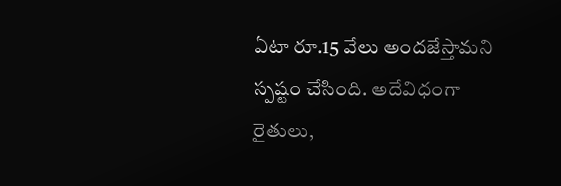ఏటా రూ.15 వేలు అందజేస్తామని స్పష్టం చేసింది. అదేవిధంగా రైతులు,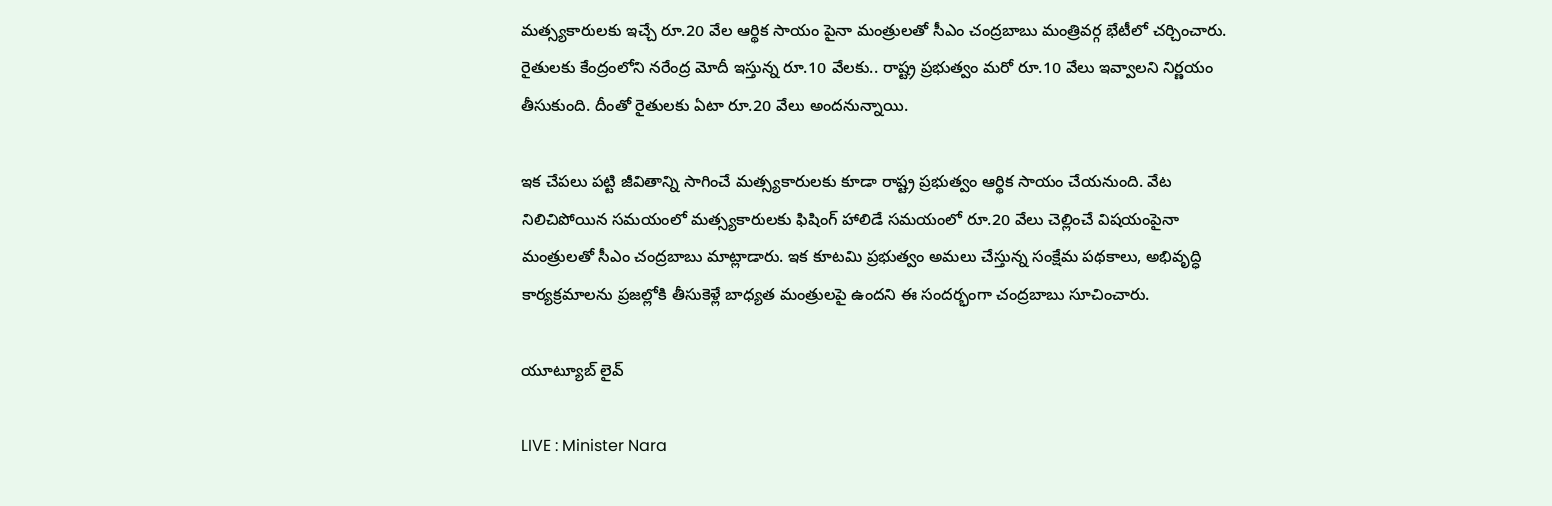మత్స్యకారులకు ఇచ్చే రూ.20 వేల ఆర్థిక సాయం పైనా మంత్రులతో సీఎం చంద్రబాబు మంత్రివర్గ భేటీలో చర్చించారు. రైతులకు కేంద్రంలోని నరేంద్ర మోదీ ఇస్తున్న రూ.10 వేలకు.. రాష్ట్ర ప్రభుత్వం మరో రూ.10 వేలు ఇవ్వాలని నిర్ణయం తీసుకుంది. దీంతో రైతులకు ఏటా రూ.20 వేలు అందనున్నాయి.

ఇక చేపలు పట్టి జీవితాన్ని సాగించే మత్స్యకారులకు కూడా రాష్ట్ర ప్రభుత్వం ఆర్థిక సాయం చేయనుంది. వేట నిలిచిపోయిన సమయంలో మత్స్యకారులకు ఫిషింగ్ హాలిడే సమయంలో రూ.20 వేలు చెల్లించే విషయంపైనా మంత్రులతో సీఎం చంద్రబాబు మాట్లాడారు. ఇక కూటమి ప్రభుత్వం అమలు చేస్తున్న సంక్షేమ పథకాలు, అభివృద్ధి కార్యక్రమాలను ప్రజల్లోకి తీసుకెళ్లే బాధ్యత మంత్రులపై ఉందని ఈ సందర్భంగా చంద్రబాబు సూచించారు.

యూట్యూబ్ లైవ్

LIVE : Minister Nara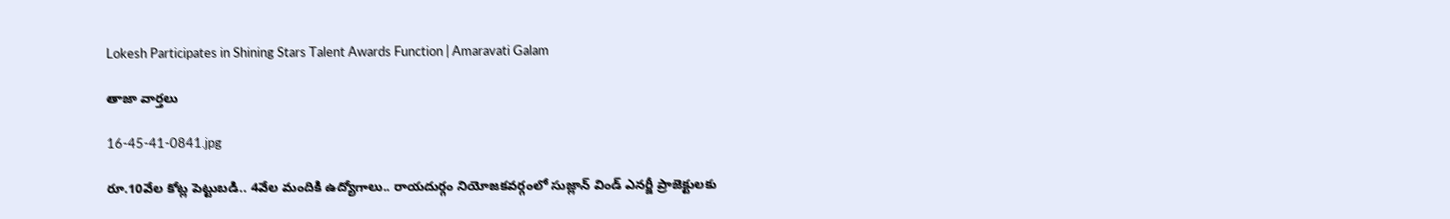Lokesh Participates in Shining Stars Talent Awards Function | Amaravati Galam

తాజా వార్తలు

16-45-41-0841.jpg

రూ.10వేల కోట్ల పెట్టుబడి.. 4వేల మందికి ఉద్యోగాలు.. రాయదుర్గం నియోజకవర్గంలో సుజ్లాన్ విండ్ ఎనర్జీ ప్రాజెక్టులకు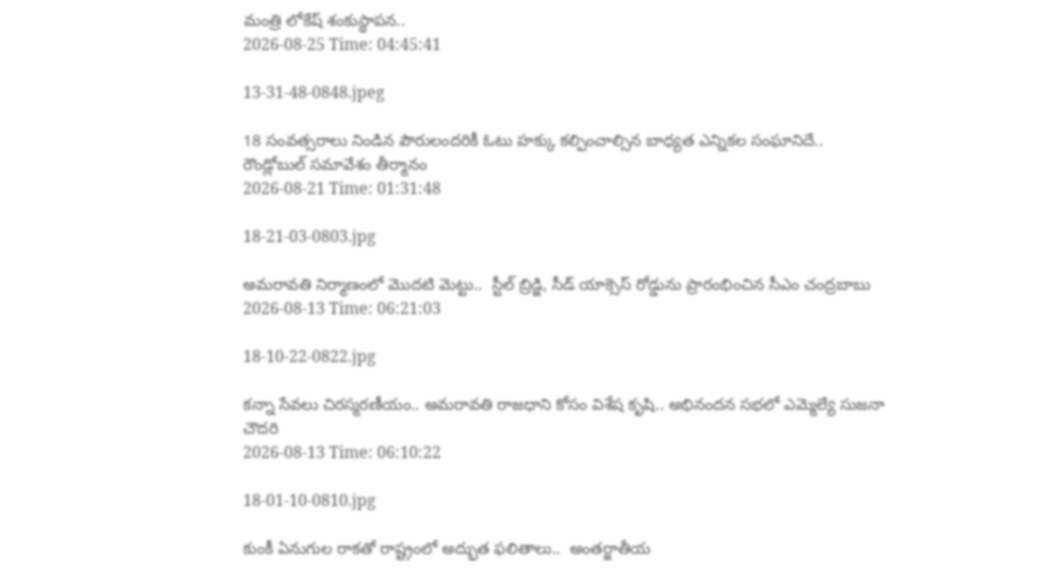మంత్రి లోకేష్ శంకుస్థాపన..
2026-08-25 Time: 04:45:41

13-31-48-0848.jpeg

18 సంవత్సరాలు నిండిన పౌరులందరికీ ఓటు హక్కు కల్పించాల్సిన బాధ్యత ఎన్నికల సంఘానిదే..  రౌండ్లోబుల్ సమావేశం తీర్మానం
2026-08-21 Time: 01:31:48

18-21-03-0803.jpg

అమరావతి నిర్మాణంలో మొదటి మెట్టు..  స్టీల్ బ్రిడ్జి, సీడ్ యాక్సెస్ రోడ్డును ప్రారంభించిన సీఎం చంద్రబాబు
2026-08-13 Time: 06:21:03

18-10-22-0822.jpg

కన్నా సేవలు చిరస్మరణీయం.. అమరావతి రాజధాని కోసం విశేష కృషి.. అభినందన సభలో ఎమ్మెల్యే సుజనా చౌదరి
2026-08-13 Time: 06:10:22

18-01-10-0810.jpg

కుంకీ ఏనుగుల రాకతో రాష్ట్రంలో అద్భుత ఫలితాలు..  అంతర్జాతీయ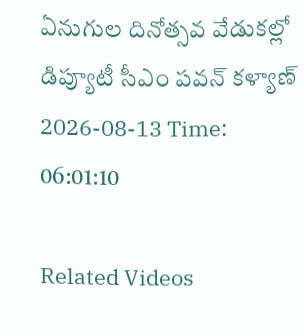ఏనుగుల దినోత్సవ వేడుకల్లో డిప్యూటీ సీఎం పవన్ కళ్యాణ్
2026-08-13 Time: 06:01:10

Related Videos